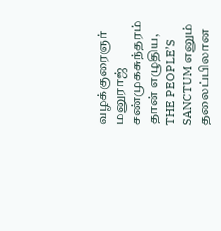வழக்குரைஞர் மனுராஜ் சண்முகசுந்தரம் தான் எழுதிய, THE PEOPLE’S SANCTUM எனும் தலைப்பிலான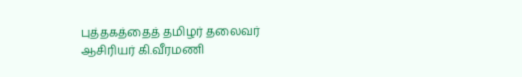புத்தகத்தைத் தமிழர் தலைவர் ஆசிரியர் கி.வீரமணி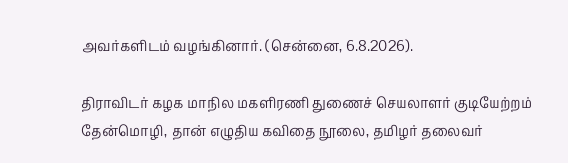அவர்களிடம் வழங்கினார். (சென்னை, 6.8.2026).

திராவிடர் கழக மாநில மகளிரணி துணைச் செயலாளர் குடியேற்றம் தேன்மொழி, தான் எழுதிய கவிதை நூலை, தமிழர் தலைவர்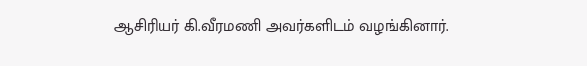ஆசிரியர் கி.வீரமணி அவர்களிடம் வழங்கினார்.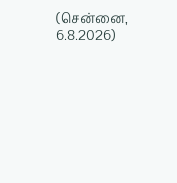(சென்னை, 6.8.2026)